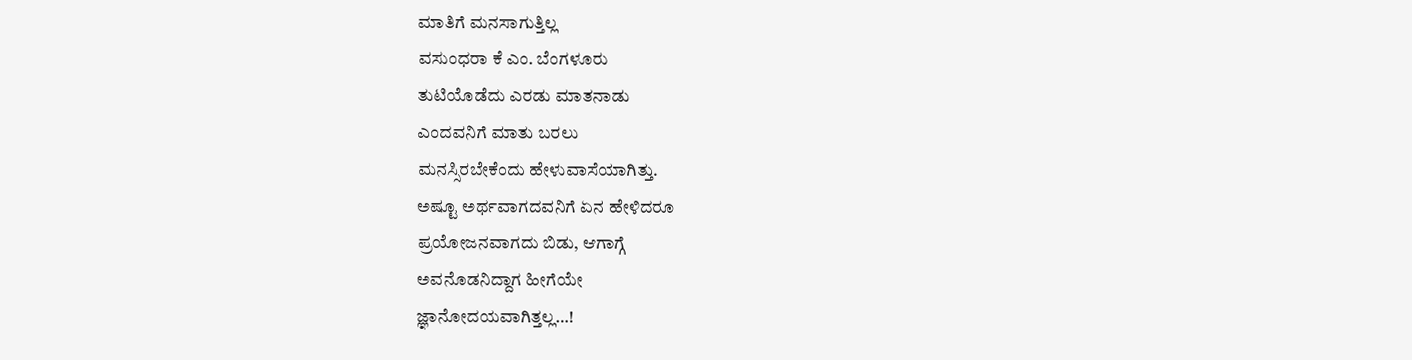ಮಾತಿಗೆ ಮನಸಾಗುತ್ತಿಲ್ಲ
ವಸುಂಧರಾ ಕೆ ಎಂ. ಬೆಂಗಳೂರು
ತುಟಿಯೊಡೆದು ಎರಡು ಮಾತನಾಡು
ಎಂದವನಿಗೆ ಮಾತು ಬರಲು
ಮನಸ್ಸಿರಬೇಕೆಂದು ಹೇಳುವಾಸೆಯಾಗಿತ್ತು.
ಅಷ್ಟೂ ಅರ್ಥವಾಗದವನಿಗೆ ಏನ ಹೇಳಿದರೂ
ಪ್ರಯೋಜನವಾಗದು ಬಿಡು, ಆಗಾಗ್ಗೆ
ಅವನೊಡನಿದ್ದಾಗ ಹೀಗೆಯೇ
ಜ್ಞಾನೋದಯವಾಗಿತ್ತಲ್ಲ…!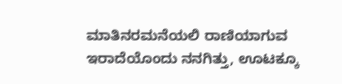ಮಾತಿನರಮನೆಯಲಿ ರಾಣಿಯಾಗುವ
ಇರಾದೆಯೊಂದು ನನಗಿತ್ತು, ಊಟಕ್ಕೂ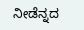ನೀಡೆನ್ನದ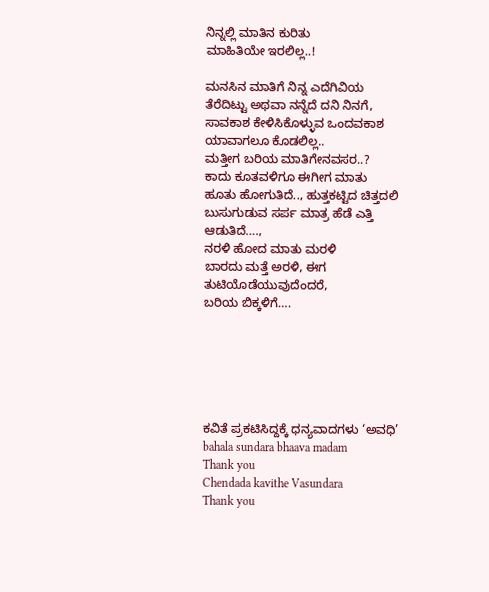ನಿನ್ನಲ್ಲಿ ಮಾತಿನ ಕುರಿತು
ಮಾಹಿತಿಯೇ ಇರಲಿಲ್ಲ..!

ಮನಸಿನ ಮಾತಿಗೆ ನಿನ್ನ ಎದೆಗಿವಿಯ
ತೆರೆದಿಟ್ಟು ಅಥವಾ ನನ್ನೆದೆ ದನಿ ನಿನಗೆ,
ಸಾವಕಾಶ ಕೇಳಿಸಿಕೊಳ್ಳುವ ಒಂದವಕಾಶ
ಯಾವಾಗಲೂ ಕೊಡಲಿಲ್ಲ..
ಮತ್ತೀಗ ಬರಿಯ ಮಾತಿಗೇನವಸರ..?
ಕಾದು ಕೂತವಳಿಗೂ ಈಗೀಗ ಮಾತು
ಹೂತು ಹೋಗುತಿದೆ.., ಹುತ್ತಕಟ್ಟಿದ ಚಿತ್ತದಲಿ
ಬುಸುಗುಡುವ ಸರ್ಪ ಮಾತ್ರ ಹೆಡೆ ಎತ್ತಿ
ಆಡುತಿದೆ….,
ನರಳಿ ಹೋದ ಮಾತು ಮರಳಿ
ಬಾರದು ಮತ್ತೆ ಅರಳಿ, ಈಗ
ತುಟಿಯೊಡೆಯುವುದೆಂದರೆ,
ಬರಿಯ ಬಿಕ್ಕಳಿಗೆ….






ಕವಿತೆ ಪ್ರಕಟಿಸಿದ್ದಕ್ಕೆ ಧನ್ಯವಾದಗಳು ‘ಅವಧಿ’
bahala sundara bhaava madam
Thank you
Chendada kavithe Vasundara
Thank you